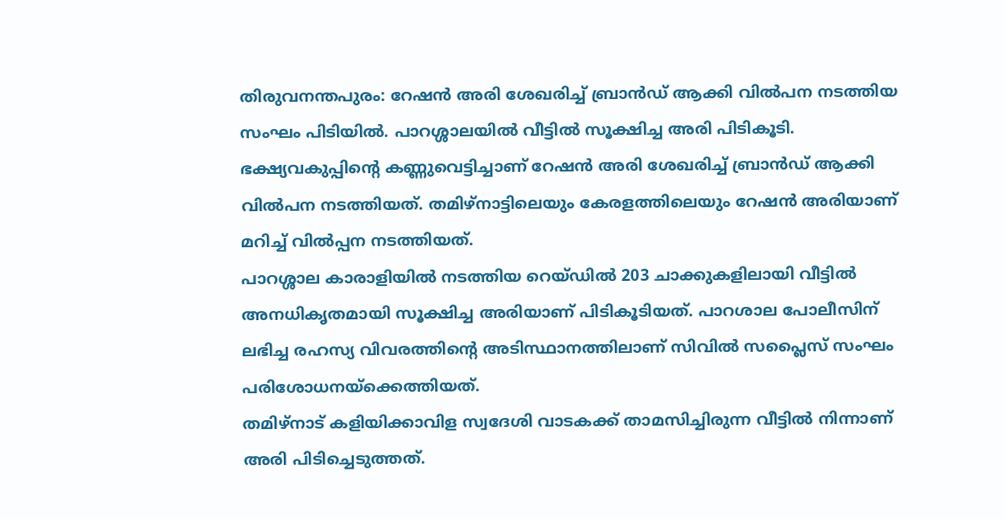തിരുവനന്തപുരം: റേഷൻ അരി ശേഖരിച്ച് ബ്രാൻഡ് ആക്കി വിൽപന നടത്തിയ സംഘം പിടിയിൽ. പാറശ്ശാലയിൽ വീട്ടിൽ സൂക്ഷിച്ച അരി പിടികൂടി. ഭക്ഷ്യവകുപ്പിന്റെ കണ്ണുവെട്ടിച്ചാണ് റേഷൻ അരി ശേഖരിച്ച് ബ്രാൻഡ് ആക്കി വിൽപന നടത്തിയത്. തമിഴ്നാട്ടിലെയും കേരളത്തിലെയും റേഷൻ അരിയാണ് മറിച്ച് വിൽപ്പന നടത്തിയത്.
പാറശ്ശാല കാരാളിയിൽ നടത്തിയ റെയ്ഡിൽ 203 ചാക്കുകളിലായി വീട്ടിൽ അനധികൃതമായി സൂക്ഷിച്ച അരിയാണ് പിടികൂടിയത്. പാറശാല പോലീസിന് ലഭിച്ച രഹസ്യ വിവരത്തിന്റെ അടിസ്ഥാനത്തിലാണ് സിവിൽ സപ്ലൈസ് സംഘം പരിശോധനയ്ക്കെത്തിയത്.
തമിഴ്നാട് കളിയിക്കാവിള സ്വദേശി വാടകക്ക് താമസിച്ചിരുന്ന വീട്ടിൽ നിന്നാണ് അരി പിടിച്ചെടുത്തത്.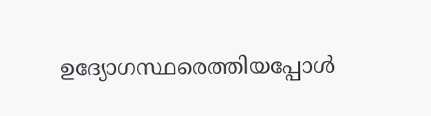ഉദ്യോഗസ്ഥരെത്തിയപ്പോൾ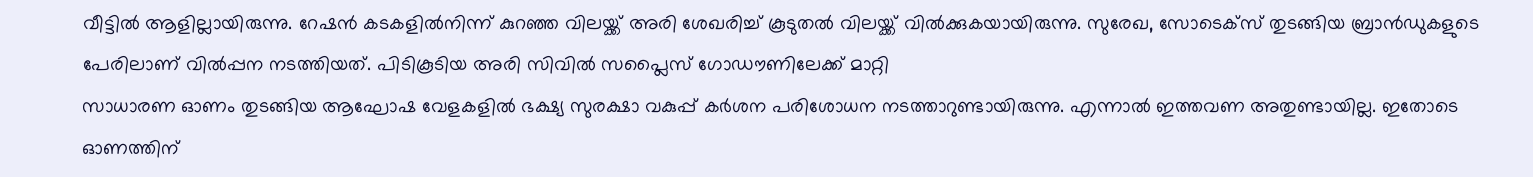വീട്ടിൽ ആളില്ലായിരുന്നു. റേഷൻ കടകളിൽനിന്ന് കുറഞ്ഞ വിലയ്ക്ക് അരി ശേഖരിച്ച് കൂടുതൽ വിലയ്ക്ക് വിൽക്കുകയായിരുന്നു. സുരേഖ, സോടെക്സ് തുടങ്ങിയ ബ്രാൻഡുകളുടെ പേരിലാണ് വിൽപ്പന നടത്തിയത്. പിടികൂടിയ അരി സിവിൽ സപ്ലൈസ് ഗോഡൗണിലേക്ക് മാറ്റി
സാധാരണ ഓണം തുടങ്ങിയ ആഘോഷ വേളകളിൽ ഭക്ഷ്യ സുരക്ഷാ വകുപ്പ് കർശന പരിശോധന നടത്താറുണ്ടായിരുന്നു. എന്നാൽ ഇത്തവണ അതുണ്ടായില്ല. ഇതോടെ ഓണത്തിന്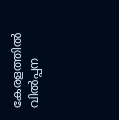കേരളത്തിൽ വിൽപ്പന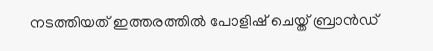നടത്തിയത് ഇത്തരത്തിൽ പോളിഷ് ചെയ്ത് ബ്രാൻഡ്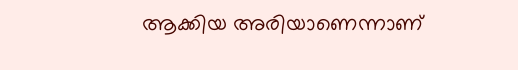ആക്കിയ അരിയാണെന്നാണ്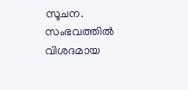സൂചന. സംഭവത്തിൽ വിശദമായ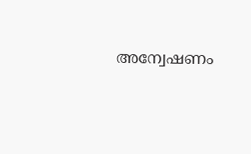അന്വേഷണം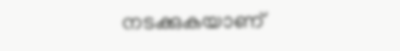നടക്കുകയാണ്